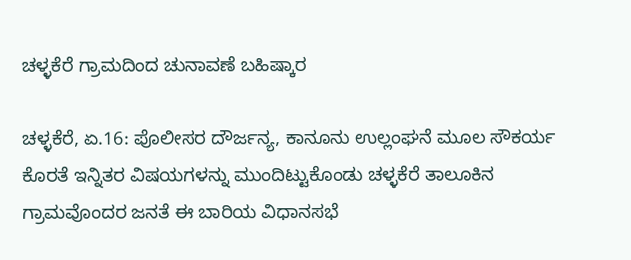ಚಳ್ಳಕೆರೆ ಗ್ರಾಮದಿಂದ ಚುನಾವಣೆ ಬಹಿಷ್ಕಾರ

ಚಳ್ಳಕೆರೆ, ಏ.16: ಪೊಲೀಸರ ದೌರ್ಜನ್ಯ, ಕಾನೂನು ಉಲ್ಲಂಘನೆ ಮೂಲ ಸೌಕರ್ಯ ಕೊರತೆ ಇನ್ನಿತರ ವಿಷಯಗಳನ್ನು ಮುಂದಿಟ್ಟುಕೊಂಡು ಚಳ್ಳಕೆರೆ ತಾಲೂಕಿನ ಗ್ರಾಮವೊಂದರ ಜನತೆ ಈ ಬಾರಿಯ ವಿಧಾನಸಭೆ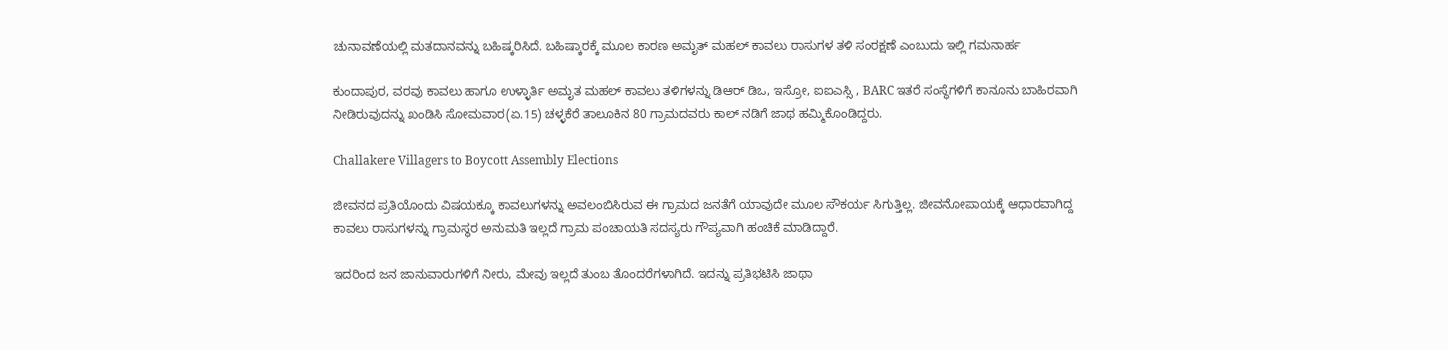ಚುನಾವಣೆಯಲ್ಲಿ ಮತದಾನವನ್ನು ಬಹಿಷ್ಕರಿಸಿದೆ. ಬಹಿಷ್ಕಾರಕ್ಕೆ ಮೂಲ ಕಾರಣ ಅಮೃತ್ ಮಹಲ್ ಕಾವಲು ರಾಸುಗಳ ತಳಿ ಸಂರಕ್ಷಣೆ ಎಂಬುದು ಇಲ್ಲಿ ಗಮನಾರ್ಹ

ಕುಂದಾಪುರ, ವರವು ಕಾವಲು ಹಾಗೂ ಉಳ್ಳಾರ್ತಿ ಅಮೃತ ಮಹಲ್ ಕಾವಲು ತಳಿಗಳನ್ನು ಡಿಆರ್ ಡಿಒ, ಇಸ್ರೋ, ಐಐಎಸ್ಸಿ , BARC ಇತರೆ ಸಂಸ್ಥೆಗಳಿಗೆ ಕಾನೂನು ಬಾಹಿರವಾಗಿ ನೀಡಿರುವುದನ್ನು ಖಂಡಿಸಿ ಸೋಮವಾರ(ಏ.15) ಚಳ್ಳಕೆರೆ ತಾಲೂಕಿನ 80 ಗ್ರಾಮದವರು ಕಾಲ್ ನಡಿಗೆ ಜಾಥ ಹಮ್ಮಿಕೊಂಡಿದ್ದರು.

Challakere Villagers to Boycott Assembly Elections

ಜೀವನದ ಪ್ರತಿಯೊಂದು ವಿಷಯಕ್ಕೂ ಕಾವಲುಗಳನ್ನು ಅವಲಂಬಿಸಿರುವ ಈ ಗ್ರಾಮದ ಜನತೆಗೆ ಯಾವುದೇ ಮೂಲ ಸೌಕರ್ಯ ಸಿಗುತ್ತಿಲ್ಲ. ಜೀವನೋಪಾಯಕ್ಕೆ ಆಧಾರವಾಗಿದ್ದ ಕಾವಲು ರಾಸುಗಳನ್ನು ಗ್ರಾಮಸ್ಥರ ಅನುಮತಿ ಇಲ್ಲದೆ ಗ್ರಾಮ ಪಂಚಾಯತಿ ಸದಸ್ಯರು ಗೌಪ್ಯವಾಗಿ ಹಂಚಿಕೆ ಮಾಡಿದ್ದಾರೆ.

ಇದರಿಂದ ಜನ ಜಾನುವಾರುಗಳಿಗೆ ನೀರು, ಮೇವು ಇಲ್ಲದೆ ತುಂಬ ತೊಂದರೆಗಳಾಗಿದೆ. ಇದನ್ನು ಪ್ರತಿಭಟಿಸಿ ಜಾಥಾ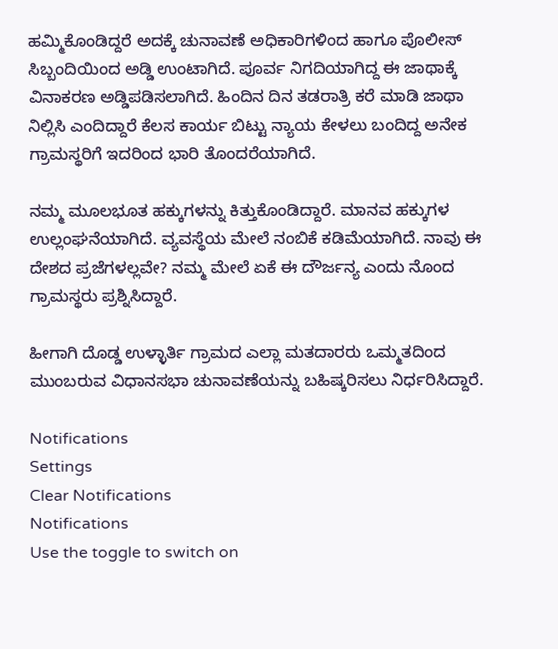ಹಮ್ಮಿಕೊಂಡಿದ್ದರೆ ಅದಕ್ಕೆ ಚುನಾವಣೆ ಅಧಿಕಾರಿಗಳಿಂದ ಹಾಗೂ ಪೊಲೀಸ್ ಸಿಬ್ಬಂದಿಯಿಂದ ಅಡ್ಡಿ ಉಂಟಾಗಿದೆ. ಪೂರ್ವ ನಿಗದಿಯಾಗಿದ್ದ ಈ ಜಾಥಾಕ್ಕೆ ವಿನಾಕರಣ ಅಡ್ಡಿಪಡಿಸಲಾಗಿದೆ. ಹಿಂದಿನ ದಿನ ತಡರಾತ್ರಿ ಕರೆ ಮಾಡಿ ಜಾಥಾ ನಿಲ್ಲಿಸಿ ಎಂದಿದ್ದಾರೆ ಕೆಲಸ ಕಾರ್ಯ ಬಿಟ್ಟು ನ್ಯಾಯ ಕೇಳಲು ಬಂದಿದ್ದ ಅನೇಕ ಗ್ರಾಮಸ್ಥರಿಗೆ ಇದರಿಂದ ಭಾರಿ ತೊಂದರೆಯಾಗಿದೆ.

ನಮ್ಮ ಮೂಲಭೂತ ಹಕ್ಕುಗಳನ್ನು ಕಿತ್ತುಕೊಂಡಿದ್ದಾರೆ. ಮಾನವ ಹಕ್ಕುಗಳ ಉಲ್ಲಂಘನೆಯಾಗಿದೆ. ವ್ಯವಸ್ಥೆಯ ಮೇಲೆ ನಂಬಿಕೆ ಕಡಿಮೆಯಾಗಿದೆ. ನಾವು ಈ ದೇಶದ ಪ್ರಜೆಗಳಲ್ಲವೇ? ನಮ್ಮ ಮೇಲೆ ಏಕೆ ಈ ದೌರ್ಜನ್ಯ ಎಂದು ನೊಂದ ಗ್ರಾಮಸ್ಥರು ಪ್ರಶ್ನಿಸಿದ್ದಾರೆ.

ಹೀಗಾಗಿ ದೊಡ್ಡ ಉಳ್ಳಾರ್ತಿ ಗ್ರಾಮದ ಎಲ್ಲಾ ಮತದಾರರು ಒಮ್ಮತದಿಂದ ಮುಂಬರುವ ವಿಧಾನಸಭಾ ಚುನಾವಣೆಯನ್ನು ಬಹಿಷ್ಕರಿಸಲು ನಿರ್ಧರಿಸಿದ್ದಾರೆ.

Notifications
Settings
Clear Notifications
Notifications
Use the toggle to switch on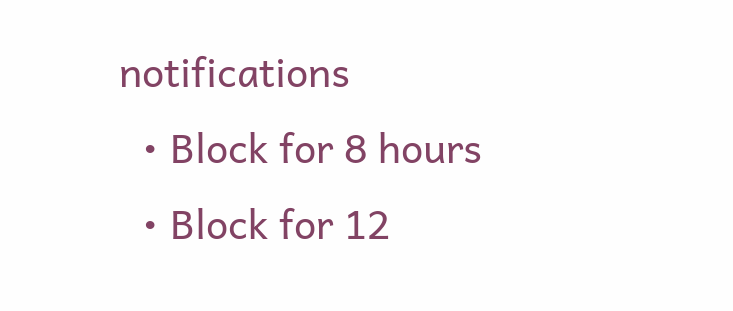notifications
  • Block for 8 hours
  • Block for 12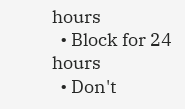hours
  • Block for 24 hours
  • Don't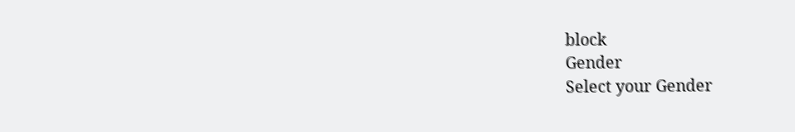block
Gender
Select your Gender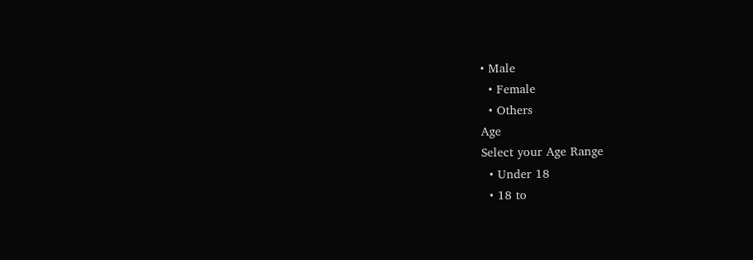• Male
  • Female
  • Others
Age
Select your Age Range
  • Under 18
  • 18 to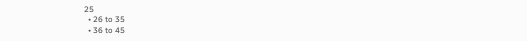25
  • 26 to 35
  • 36 to 45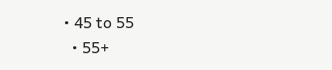• 45 to 55
  • 55+